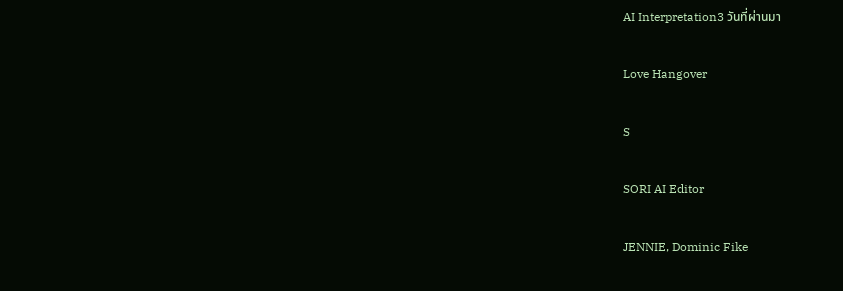AI Interpretation3 วันที่ผ่านมา

Love Hangover

S

SORI AI Editor

JENNIE, Dominic Fike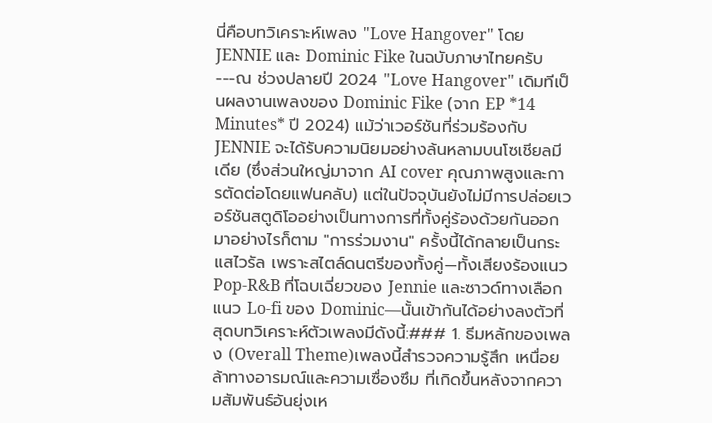นี่คือบทวิเคราะห์เพลง "Love Hangover" โดย JENNIE และ Dominic Fike ในฉบับภาษาไทยครับ---ณ ช่วงปลายปี 2024 "Love Hangover" เดิมทีเป็นผลงานเพลงของ Dominic Fike (จาก EP *14 Minutes* ปี 2024) แม้ว่าเวอร์ชันที่ร่วมร้องกับ JENNIE จะได้รับความนิยมอย่างล้นหลามบนโซเชียลมีเดีย (ซึ่งส่วนใหญ่มาจาก AI cover คุณภาพสูงและการตัดต่อโดยแฟนคลับ) แต่ในปัจจุบันยังไม่มีการปล่อยเวอร์ชันสตูดิโออย่างเป็นทางการที่ทั้งคู่ร้องด้วยกันออกมาอย่างไรก็ตาม "การร่วมงาน" ครั้งนี้ได้กลายเป็นกระแสไวรัล เพราะสไตล์ดนตรีของทั้งคู่—ทั้งเสียงร้องแนว Pop-R&B ที่โฉบเฉี่ยวของ Jennie และซาวด์ทางเลือกแนว Lo-fi ของ Dominic—นั้นเข้ากันได้อย่างลงตัวที่สุดบทวิเคราะห์ตัวเพลงมีดังนี้:### 1. ธีมหลักของเพลง (Overall Theme)เพลงนี้สำรวจความรู้สึก เหนื่อยล้าทางอารมณ์และความเซื่องซึม ที่เกิดขึ้นหลังจากความสัมพันธ์อันยุ่งเห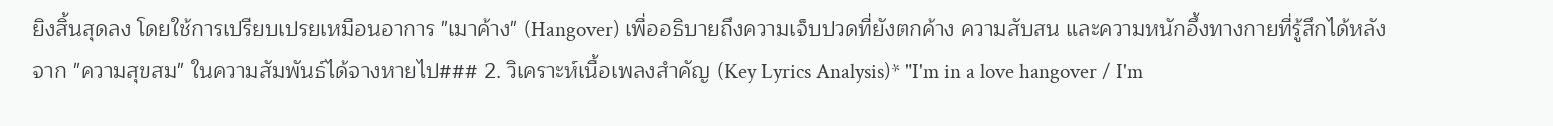ยิงสิ้นสุดลง โดยใช้การเปรียบเปรยเหมือนอาการ "เมาค้าง" (Hangover) เพื่ออธิบายถึงความเจ็บปวดที่ยังตกค้าง ความสับสน และความหนักอึ้งทางกายที่รู้สึกได้หลังจาก "ความสุขสม" ในความสัมพันธ์ได้จางหายไป### 2. วิเคราะห์เนื้อเพลงสำคัญ (Key Lyrics Analysis)* "I'm in a love hangover / I'm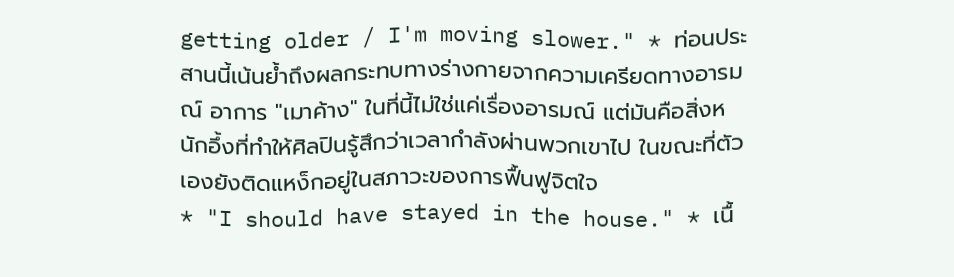getting older / I'm moving slower." * ท่อนประสานนี้เน้นย้ำถึงผลกระทบทางร่างกายจากความเครียดทางอารมณ์ อาการ "เมาค้าง" ในที่นี้ไม่ใช่แค่เรื่องอารมณ์ แต่มันคือสิ่งหนักอึ้งที่ทำให้ศิลปินรู้สึกว่าเวลากำลังผ่านพวกเขาไป ในขณะที่ตัวเองยังติดแหง็กอยู่ในสภาวะของการฟื้นฟูจิตใจ
* "I should have stayed in the house." * เนื้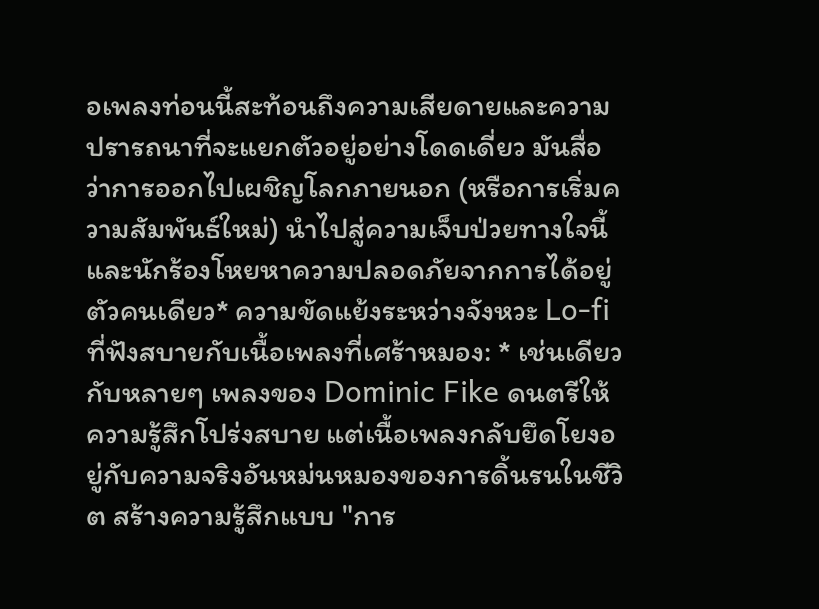อเพลงท่อนนี้สะท้อนถึงความเสียดายและความปรารถนาที่จะแยกตัวอยู่อย่างโดดเดี่ยว มันสื่อว่าการออกไปเผชิญโลกภายนอก (หรือการเริ่มความสัมพันธ์ใหม่) นำไปสู่ความเจ็บป่วยทางใจนี้ และนักร้องโหยหาความปลอดภัยจากการได้อยู่ตัวคนเดียว* ความขัดแย้งระหว่างจังหวะ Lo-fi ที่ฟังสบายกับเนื้อเพลงที่เศร้าหมอง: * เช่นเดียวกับหลายๆ เพลงของ Dominic Fike ดนตรีให้ความรู้สึกโปร่งสบาย แต่เนื้อเพลงกลับยึดโยงอยู่กับความจริงอันหม่นหมองของการดิ้นรนในชีวิต สร้างความรู้สึกแบบ "การ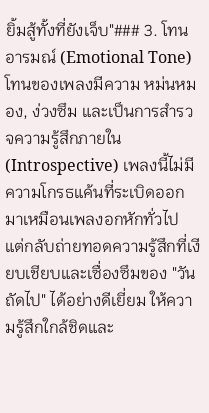ยิ้มสู้ทั้งที่ยังเจ็บ"### 3. โทนอารมณ์ (Emotional Tone)โทนของเพลงมีความ หม่นหมอง, ง่วงซึม และเป็นการสำรวจความรู้สึกภายใน (Introspective) เพลงนี้ไม่มีความโกรธแค้นที่ระเบิดออกมาเหมือนเพลงอกหักทั่วไป แต่กลับถ่ายทอดความรู้สึกที่เงียบเชียบและเซื่องซึมของ "วันถัดไป" ได้อย่างดีเยี่ยม ให้ความรู้สึกใกล้ชิดและ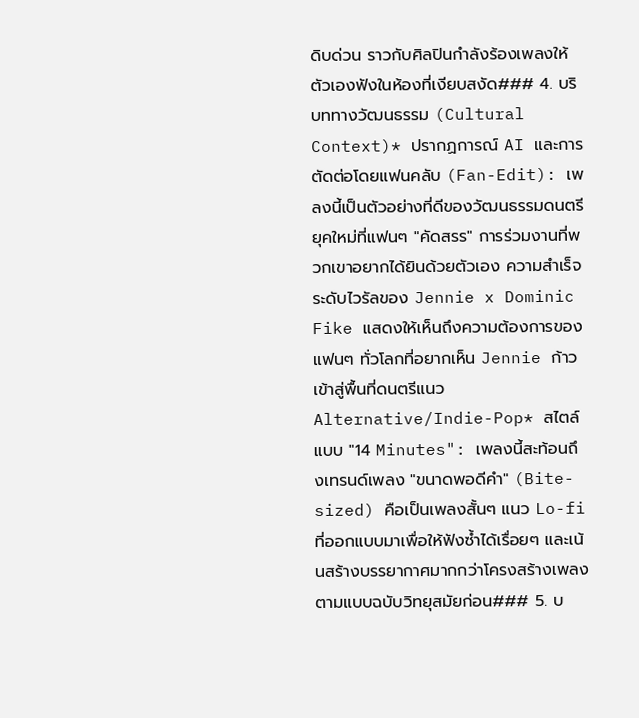ดิบด่วน ราวกับศิลปินกำลังร้องเพลงให้ตัวเองฟังในห้องที่เงียบสงัด### 4. บริบททางวัฒนธรรม (Cultural Context)* ปรากฏการณ์ AI และการตัดต่อโดยแฟนคลับ (Fan-Edit): เพลงนี้เป็นตัวอย่างที่ดีของวัฒนธรรมดนตรียุคใหม่ที่แฟนๆ "คัดสรร" การร่วมงานที่พวกเขาอยากได้ยินด้วยตัวเอง ความสำเร็จระดับไวรัลของ Jennie x Dominic Fike แสดงให้เห็นถึงความต้องการของแฟนๆ ทั่วโลกที่อยากเห็น Jennie ก้าวเข้าสู่พื้นที่ดนตรีแนว Alternative/Indie-Pop* สไตล์แบบ "14 Minutes": เพลงนี้สะท้อนถึงเทรนด์เพลง "ขนาดพอดีคำ" (Bite-sized) คือเป็นเพลงสั้นๆ แนว Lo-fi ที่ออกแบบมาเพื่อให้ฟังซ้ำได้เรื่อยๆ และเน้นสร้างบรรยากาศมากกว่าโครงสร้างเพลงตามแบบฉบับวิทยุสมัยก่อน### 5. บ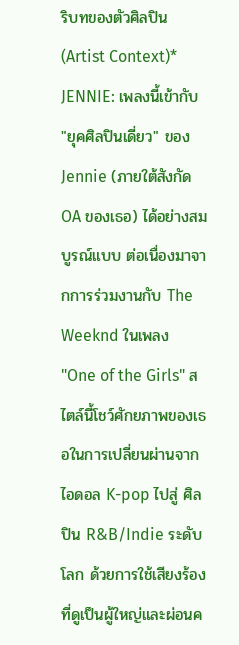ริบทของตัวศิลปิน (Artist Context)* JENNIE: เพลงนี้เข้ากับ "ยุคศิลปินเดี่ยว" ของ Jennie (ภายใต้สังกัด OA ของเธอ) ได้อย่างสมบูรณ์แบบ ต่อเนื่องมาจากการร่วมงานกับ The Weeknd ในเพลง "One of the Girls" สไตล์นี้โชว์ศักยภาพของเธอในการเปลี่ยนผ่านจากไอดอล K-pop ไปสู่ ศิลปิน R&B/Indie ระดับโลก ด้วยการใช้เสียงร้องที่ดูเป็นผู้ใหญ่และผ่อนค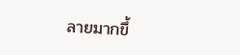ลายมากขึ้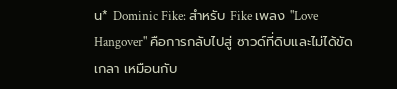น* Dominic Fike: สำหรับ Fike เพลง "Love Hangover" คือการกลับไปสู่ ซาวด์ที่ดิบและไม่ได้ขัดเกลา เหมือนกับ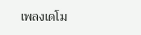เพลงเดโม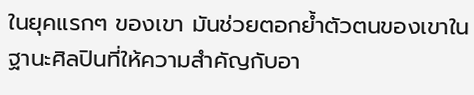ในยุคแรกๆ ของเขา มันช่วยตอกย้ำตัวตนของเขาในฐานะศิลปินที่ให้ความสำคัญกับอา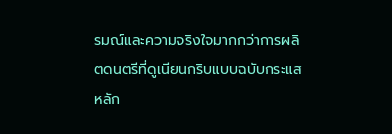รมณ์และความจริงใจมากกว่าการผลิตดนตรีที่ดูเนียนกริบแบบฉบับกระแสหลัก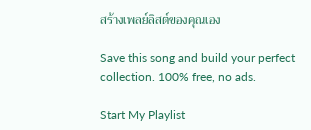สร้างเพลย์ลิสต์ของคุณเอง

Save this song and build your perfect collection. 100% free, no ads.

Start My Playlist